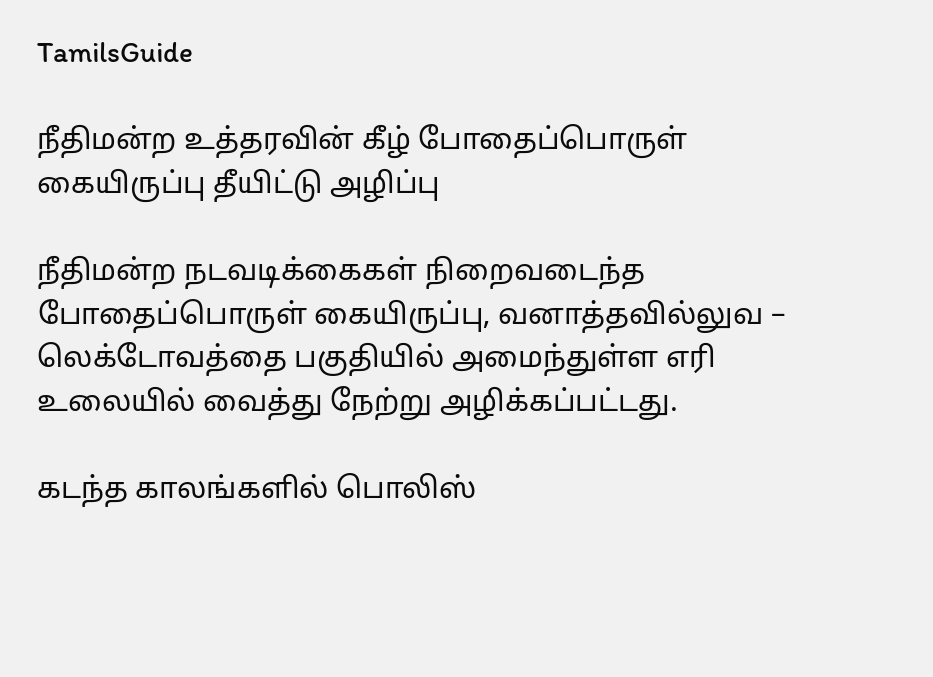TamilsGuide

நீதிமன்ற உத்தரவின் கீழ் போதைப்பொருள் கையிருப்பு தீயிட்டு அழிப்பு

நீதிமன்ற நடவடிக்கைகள் நிறைவடைந்த போதைப்பொருள் கையிருப்பு, வனாத்தவில்லுவ – லெக்டோவத்தை பகுதியில் அமைந்துள்ள எரி உலையில் வைத்து நேற்று அழிக்கப்பட்டது.

கடந்த காலங்களில் பொலிஸ்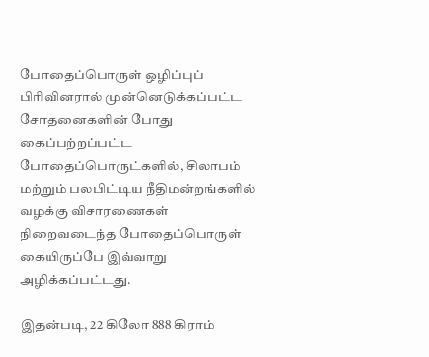போதைப்பொருள் ஒழிப்புப் பிரிவினரால் முன்னெடுக்கப்பட்ட சோதனைகளின் போது கைப்பற்றப்பட்ட போதைப்பொருட்களில், சிலாபம் மற்றும் பலபிட்டிய நீதிமன்றங்களில் வழக்கு விசாரணைகள் நிறைவடைந்த போதைப்பொருள் கையிருப்பே இவ்வாறு அழிக்கப்பட்டது.

இதன்படி, 22 கிலோ 888 கிராம்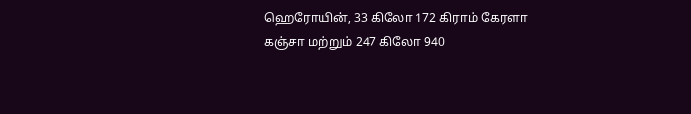ஹெரோயின், 33 கிலோ 172 கிராம் கேரளா கஞ்சா மற்றும் 247 கிலோ 940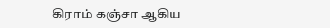கிராம் கஞ்சா ஆகிய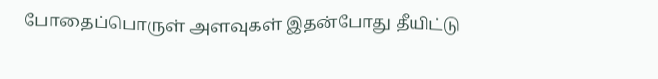போதைப்பொருள் அளவுகள் இதன்போது தீயிட்டு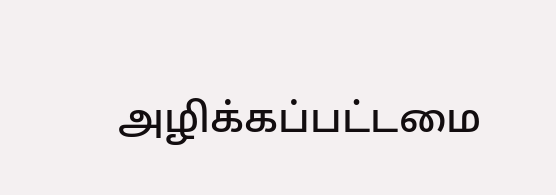அழிக்கப்பட்டமை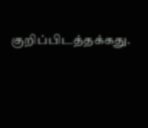குறிப்பிடத்தக்கது.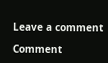Leave a comment

Comment